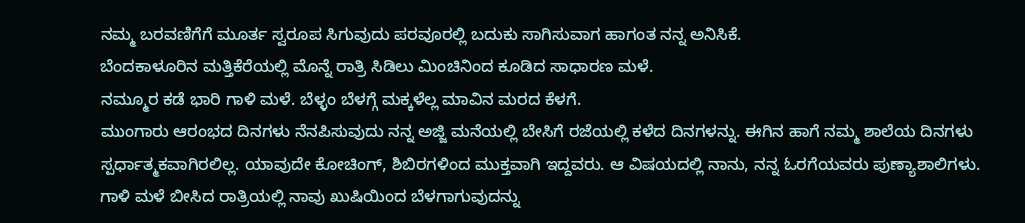ನಮ್ಮ ಬರವಣಿಗೆಗೆ ಮೂರ್ತ ಸ್ವರೂಪ ಸಿಗುವುದು ಪರವೂರಲ್ಲಿ ಬದುಕು ಸಾಗಿಸುವಾಗ ಹಾಗಂತ ನನ್ನ ಅನಿಸಿಕೆ.
ಬೆಂದಕಾಳೂರಿನ ಮತ್ತಿಕೆರೆಯಲ್ಲಿ ಮೊನ್ನೆ ರಾತ್ರಿ ಸಿಡಿಲು ಮಿಂಚಿನಿಂದ ಕೂಡಿದ ಸಾಧಾರಣ ಮಳೆ.
ನಮ್ಮೂರ ಕಡೆ ಭಾರಿ ಗಾಳಿ ಮಳೆ. ಬೆಳ್ಳಂ ಬೆಳಗ್ಗೆ ಮಕ್ಕಳೆಲ್ಲ ಮಾವಿನ ಮರದ ಕೆಳಗೆ.
ಮುಂಗಾರು ಆರಂಭದ ದಿನಗಳು ನೆನಪಿಸುವುದು ನನ್ನ ಅಜ್ಜಿ ಮನೆಯಲ್ಲಿ ಬೇಸಿಗೆ ರಜೆಯಲ್ಲಿ ಕಳೆದ ದಿನಗಳನ್ನು. ಈಗಿನ ಹಾಗೆ ನಮ್ಮ ಶಾಲೆಯ ದಿನಗಳು ಸ್ಪರ್ಧಾತ್ಮಕವಾಗಿರಲಿಲ್ಲ. ಯಾವುದೇ ಕೋಚಿಂಗ್, ಶಿಬಿರಗಳಿಂದ ಮುಕ್ತವಾಗಿ ಇದ್ದವರು. ಆ ವಿಷಯದಲ್ಲಿ ನಾನು, ನನ್ನ ಓರಗೆಯವರು ಪುಣ್ಯಾಶಾಲಿಗಳು.
ಗಾಳಿ ಮಳೆ ಬೀಸಿದ ರಾತ್ರಿಯಲ್ಲಿ ನಾವು ಖುಷಿಯಿಂದ ಬೆಳಗಾಗುವುದನ್ನು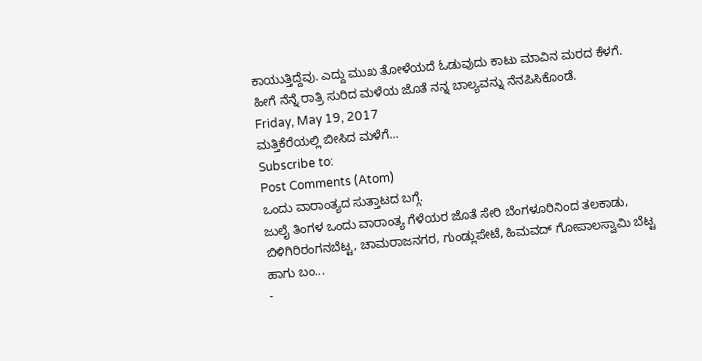ಕಾಯುತ್ತಿದ್ದೆವು. ಎದ್ದು ಮುಖ ತೋಳೆಯದೆ ಓಡುವುದು ಕಾಟು ಮಾವಿನ ಮರದ ಕೆಳಗೆ.
ಹೀಗೆ ನೆನ್ನೆ ರಾತ್ರಿ ಸುರಿದ ಮಳೆಯ ಜೊತೆ ನನ್ನ ಬಾಲ್ಯವನ್ನು ನೆನಪಿಸಿಕೊಂಡೆ.
Friday, May 19, 2017
ಮತ್ತಿಕೆರೆಯಲ್ಲಿ ಬೀಸಿದ ಮಳೆಗೆ...
Subscribe to:
Post Comments (Atom)
ಒಂದು ವಾರಾಂತ್ಯದ ಸುತ್ತಾಟದ ಬಗ್ಗೆ.
ಜುಲೈ ತಿಂಗಳ ಒಂದು ವಾರಾಂತ್ಯ ಗೆಳೆಯರ ಜೊತೆ ಸೇರಿ ಬೆಂಗಳೂರಿನಿಂದ ತಲಕಾಡು, ಬಿಳಿಗಿರಿರಂಗನಬೆಟ್ಟ, ಚಾಮರಾಜನಗರ, ಗುಂಡ್ಲುಪೇಟೆ, ಹಿಮವದ್ ಗೋಪಾಲಸ್ವಾಮಿ ಬೆಟ್ಟ ಹಾಗು ಬಂ...
-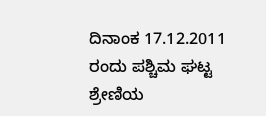ದಿನಾಂಕ 17.12.2011 ರಂದು ಪಶ್ಚಿಮ ಘಟ್ಟ ಶ್ರೇಣಿಯ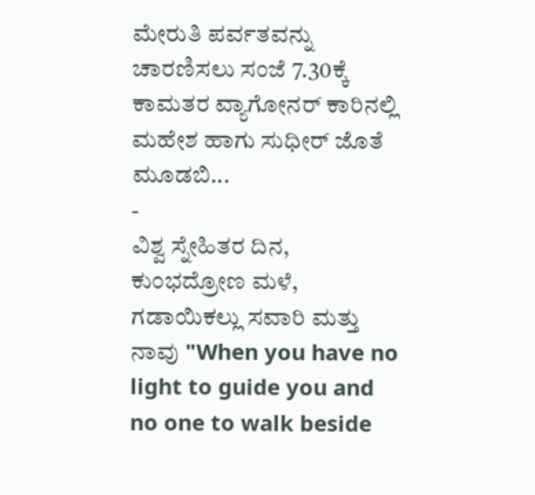ಮೇರುತಿ ಪರ್ವತವನ್ನು ಚಾರಣಿಸಲು ಸಂಜೆ 7.30ಕ್ಕೆ ಕಾಮತರ ವ್ಯಾಗೋನರ್ ಕಾರಿನಲ್ಲಿ ಮಹೇಶ ಹಾಗು ಸುಧೀರ್ ಜೊತೆ ಮೂಡಬಿ...
-
ವಿಶ್ವ ಸ್ನೇಹಿತರ ದಿನ, ಕುಂಭದ್ರೋಣ ಮಳೆ, ಗಡಾಯಿಕಲ್ಲು ಸವಾರಿ ಮತ್ತು ನಾವು "When you have no light to guide you and no one to walk beside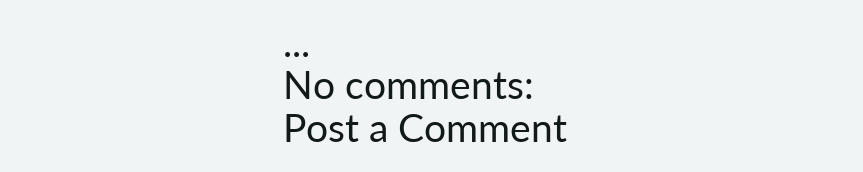...
No comments:
Post a Comment